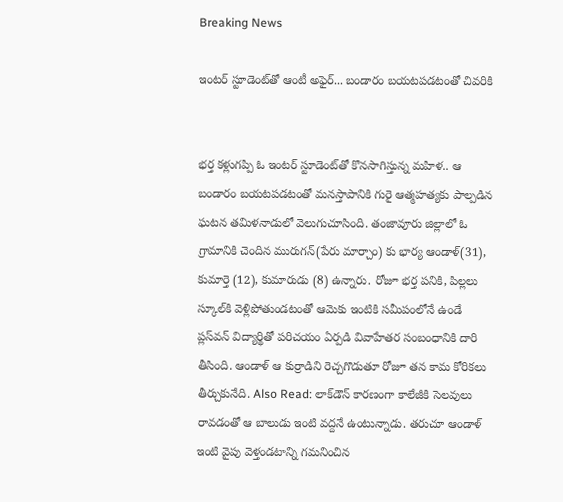Breaking News

ఇంటర్ స్టూడెంట్‌తో ఆంటీ అఫైర్... బండారం బయటపడటంతో చివరికి


భర్త కళ్లుగప్పి ఓ ఇంటర్ స్టూడెంట్‌తో కొనసాగిస్తున్న మహిళ.. ఆ బండారం బయటపడటంతో మనస్తాపానికి గురై ఆత్మహత్యకు పాల్పడిన ఘటన తమిళనాడులో వెలుగుచూసింది. తంజావూరు జిల్లాలో ఓ గ్రామానికి చెందిన మురుగన్(పేరు మార్చాం) కు భార్య ఆండాళ్(31), కుమార్తె (12), కుమారుడు (8) ఉన్నారు. రోజూ భర్త పనికి, పిల్లలు స్కూల్‌కి వెళ్లిపోతుండటంతో ఆమెకు ఇంటికి సమీపంలోనే ఉండే ప్లస్‌వన్ విద్యార్థితో పరిచయం ఏర్పడి వివాహేతర సంబంధానికి దారి తీసింది. ఆండాళ్ ఆ కుర్రాడిని రెచ్చగొడుతూ రోజూ తన కామ కోరికలు తీర్చుకునేది. Also Read: లాక్‌డౌన్ కారణంగా కాలేజీకి సెలవులు రావడంతో ఆ బాలుడు ఇంటి వద్దనే ఉంటున్నాడు. తరుచూ ఆండాళ్ ఇంటి వైపు వెళ్తండటాన్ని గమనించిన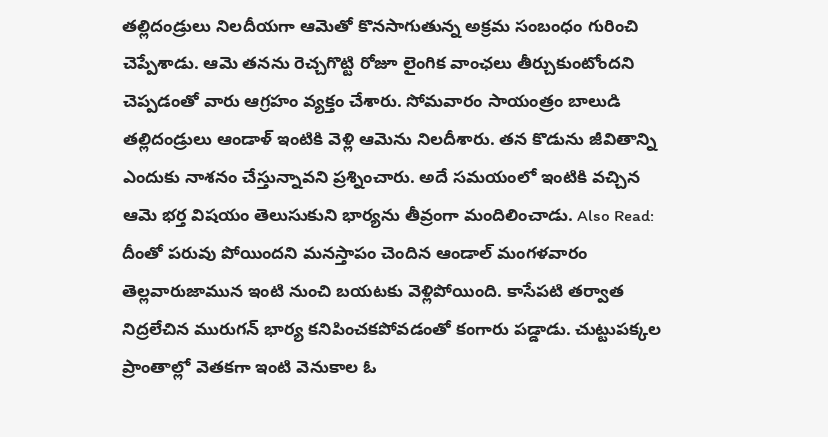తల్లిదండ్రులు నిలదీయగా ఆమెతో కొనసాగుతున్న అక్రమ సంబంధం గురించి చెప్పేశాడు. ఆమె తనను రెచ్చగొట్టి రోజూ లైంగిక వాంఛలు తీర్చుకుంటోందని చెప్పడంతో వారు ఆగ్రహం వ్యక్తం చేశారు. సోమవారం సాయంత్రం బాలుడి తల్లిదండ్రులు ఆండాళ్ ఇంటికి వెళ్లి ఆమెను నిలదీశారు. తన కొడును జీవితాన్ని ఎందుకు నాశనం చేస్తున్నావని ప్రశ్నించారు. అదే సమయంలో ఇంటికి వచ్చిన ఆమె భర్త విషయం తెలుసుకుని భార్యను తీవ్రంగా మందిలించాడు. Also Read: దీంతో పరువు పోయిందని మనస్తాపం చెందిన ఆండాల్ మంగళవారం తెల్లవారుజామున ఇంటి నుంచి బయటకు వెళ్లిపోయింది. కాసేపటి తర్వాత నిద్రలేచిన మురుగన్ భార్య కనిపించకపోవడంతో కంగారు పడ్డాడు. చుట్టుపక్కల ప్రాంతాల్లో వెతకగా ఇంటి వెనుకాల ఓ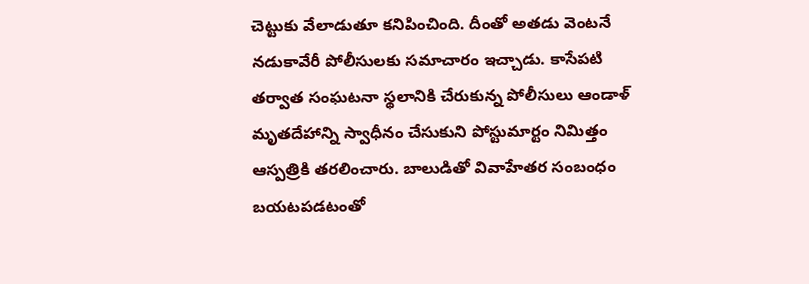చెట్టుకు వేలాడుతూ కనిపించింది. దీంతో అతడు వెంటనే నడుకావేరీ పోలీసులకు సమాచారం ఇచ్చాడు. కాసేపటి తర్వాత సంఘటనా స్థలానికి చేరుకున్న పోలీసులు ఆండాళ్ మృతదేహాన్ని స్వాధీనం చేసుకుని పోస్టుమార్టం నిమిత్తం ఆస్పత్రికి తరలించారు. బాలుడితో వివాహేతర సంబంధం బయటపడటంతో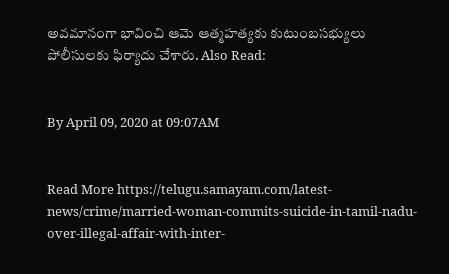అవమానంగా భావించి ఆమె ఆత్మహత్యకు కుటుంబసభ్యులు పోలీసులకు ఫిర్యాదు చేశారు. Also Read:


By April 09, 2020 at 09:07AM


Read More https://telugu.samayam.com/latest-news/crime/married-woman-commits-suicide-in-tamil-nadu-over-illegal-affair-with-inter-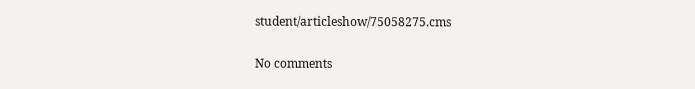student/articleshow/75058275.cms

No comments